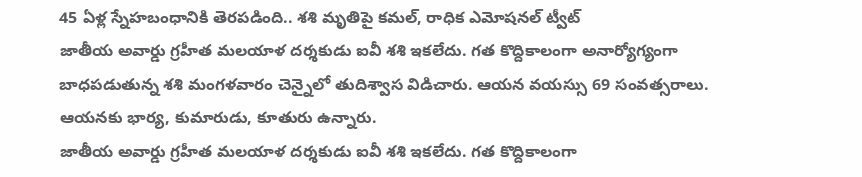45 ఏళ్ల స్నేహబంధానికి తెరపడింది.. శశి మృతిపై కమల్, రాధిక ఎమోషనల్ ట్వీట్
జాతీయ అవార్డు గ్రహీత మలయాళ దర్శకుడు ఐవీ శశి ఇకలేదు. గత కొద్దికాలంగా అనార్యోగ్యంగా బాధపడుతున్న శశి మంగళవారం చెన్నైలో తుదిశ్వాస విడిచారు. ఆయన వయస్సు 69 సంవత్సరాలు. ఆయనకు భార్య, కుమారుడు, కూతురు ఉన్నారు.
జాతీయ అవార్డు గ్రహీత మలయాళ దర్శకుడు ఐవీ శశి ఇకలేదు. గత కొద్దికాలంగా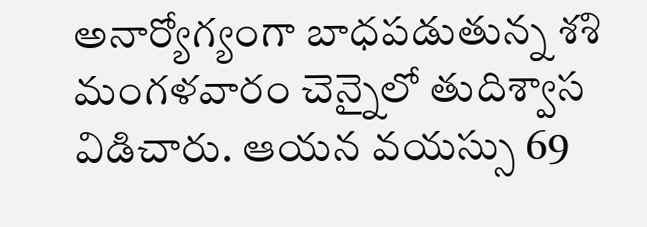అనార్యోగ్యంగా బాధపడుతున్న శశి మంగళవారం చెన్నైలో తుదిశ్వాస విడిచారు. ఆయన వయస్సు 69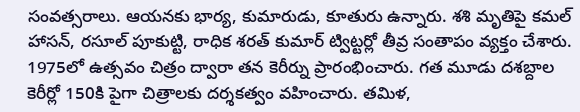సంవత్సరాలు. ఆయనకు భార్య, కుమారుడు, కూతురు ఉన్నారు. శశి మృతిపై కమల్ హాసన్, రసూల్ పూకుట్టి, రాధిక శరత్ కుమార్ ట్విట్టర్లో తీవ్ర సంతాపం వ్యక్తం చేశారు.
1975లో ఉత్సవం చిత్రం ద్వారా తన కెరీర్ను ప్రారంభించారు. గత మూడు దశబ్దాల కెరీర్లో 150కి పైగా చిత్రాలకు దర్శకత్వం వహించారు. తమిళ,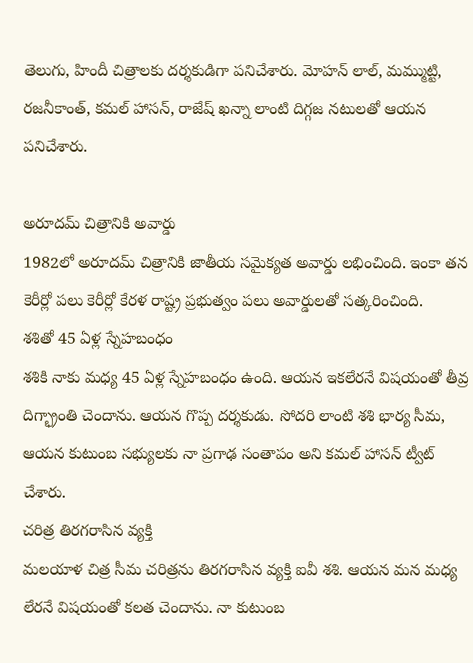తెలుగు, హిందీ చిత్రాలకు దర్శకుడిగా పనిచేశారు. మోహన్ లాల్, మమ్ముట్టి, రజనీకాంత్, కమల్ హాసన్, రాజేష్ ఖన్నా లాంటి దిగ్గజ నటులతో ఆయన పనిచేశారు.

అరూదమ్ చిత్రానికి అవార్డు
1982లో అరూదమ్ చిత్రానికి జాతీయ సమైక్యత అవార్డు లభించింది. ఇంకా తన కెరీర్లో పలు కెరీర్లో కేరళ రాష్ట్ర ప్రభుత్వం పలు అవార్డులతో సత్కరించింది.
శశితో 45 ఏళ్ల స్నేహబంధం
శశికి నాకు మధ్య 45 ఏళ్ల స్నేహబంధం ఉంది. ఆయన ఇకలేరనే విషయంతో తీవ్ర దిగ్భ్రాంతి చెందాను. ఆయన గొప్ప దర్శకుడు. సోదరి లాంటి శశి భార్య సీమ, ఆయన కుటుంబ సభ్యులకు నా ప్రగాఢ సంతాపం అని కమల్ హాసన్ ట్వీట్ చేశారు.
చరిత్ర తిరగరాసిన వ్యక్తి
మలయాళ చిత్ర సీమ చరిత్రను తిరగరాసిన వ్యక్తి ఐవీ శశి. ఆయన మన మధ్య లేరనే విషయంతో కలత చెందాను. నా కుటుంబ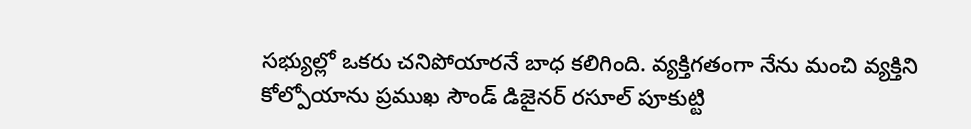సభ్యుల్లో ఒకరు చనిపోయారనే బాధ కలిగింది. వ్యక్తిగతంగా నేను మంచి వ్యక్తిని కోల్పోయాను ప్రముఖ సౌండ్ డిజైనర్ రసూల్ పూకుట్టి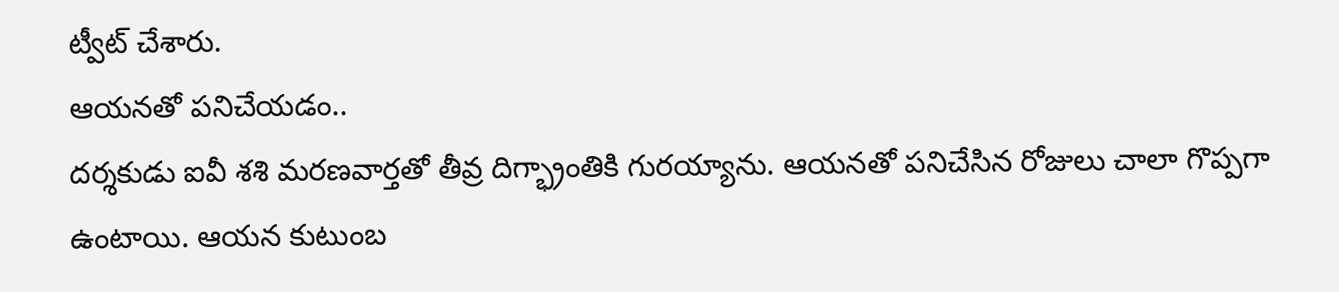ట్వీట్ చేశారు.
ఆయనతో పనిచేయడం..
దర్శకుడు ఐవీ శశి మరణవార్తతో తీవ్ర దిగ్భ్రాంతికి గురయ్యాను. ఆయనతో పనిచేసిన రోజులు చాలా గొప్పగా ఉంటాయి. ఆయన కుటుంబ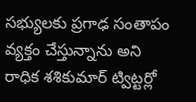సభ్యులకు ప్రగాఢ సంతాపం వ్యక్తం చేస్తున్నాను అని రాధిక శశికుమార్ ట్విట్టర్లో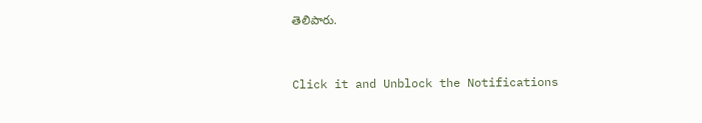తెలిపారు.


Click it and Unblock the Notifications